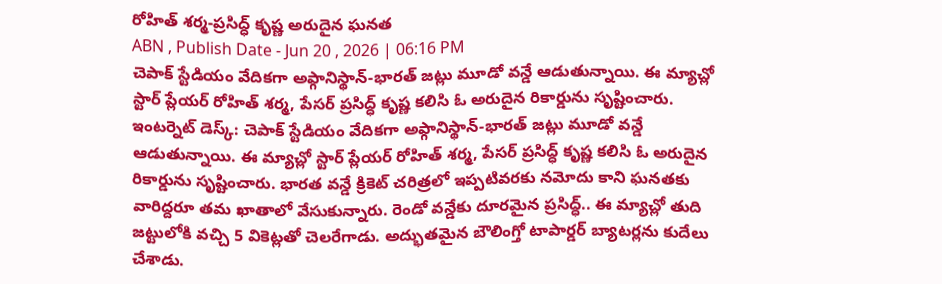రోహిత్ శర్మ-ప్రసిద్ధ్ కృష్ణ అరుదైన ఘనత
ABN , Publish Date - Jun 20 , 2026 | 06:16 PM
చెపాక్ స్టేడియం వేదికగా అఫ్గానిస్థాన్-భారత్ జట్లు మూడో వన్డే ఆడుతున్నాయి. ఈ మ్యాచ్లో స్టార్ ప్లేయర్ రోహిత్ శర్మ, పేసర్ ప్రసిద్ధ్ కృష్ణ కలిసి ఓ అరుదైన రికార్డును సృష్టించారు.
ఇంటర్నెట్ డెస్క్: చెపాక్ స్టేడియం వేదికగా అఫ్గానిస్థాన్-భారత్ జట్లు మూడో వన్డే ఆడుతున్నాయి. ఈ మ్యాచ్లో స్టార్ ప్లేయర్ రోహిత్ శర్మ, పేసర్ ప్రసిద్ధ్ కృష్ణ కలిసి ఓ అరుదైన రికార్డును సృష్టించారు. భారత వన్డే క్రికెట్ చరిత్రలో ఇప్పటివరకు నమోదు కాని ఘనతకు వారిద్దరూ తమ ఖాతాలో వేసుకున్నారు. రెండో వన్డేకు దూరమైన ప్రసిద్ధ్.. ఈ మ్యాచ్లో తుది జట్టులోకి వచ్చి 5 వికెట్లతో చెలరేగాడు. అద్భుతమైన బౌలింగ్తో టాపార్డర్ బ్యాటర్లను కుదేలు చేశాడు.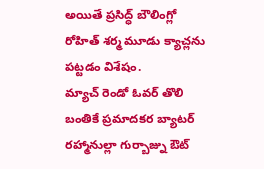అయితే ప్రసిద్ధ్ బౌలింగ్లో రోహిత్ శర్మ మూడు క్యాచ్లను పట్టడం విశేషం.
మ్యాచ్ రెండో ఓవర్ తొలి బంతికే ప్రమాదకర బ్యాటర్ రహ్మానుల్లా గుర్బాజ్ను ఔట్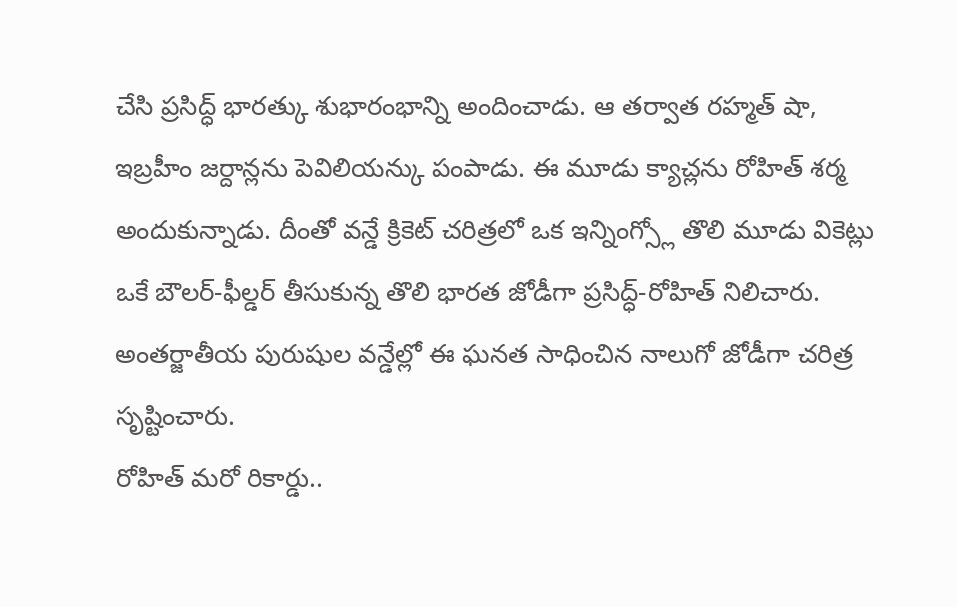చేసి ప్రసిద్ధ్ భారత్కు శుభారంభాన్ని అందించాడు. ఆ తర్వాత రహ్మత్ షా, ఇబ్రహీం జర్దాన్లను పెవిలియన్కు పంపాడు. ఈ మూడు క్యాచ్లను రోహిత్ శర్మ అందుకున్నాడు. దీంతో వన్డే క్రికెట్ చరిత్రలో ఒక ఇన్నింగ్స్లో తొలి మూడు వికెట్లు ఒకే బౌలర్-ఫీల్డర్ తీసుకున్న తొలి భారత జోడీగా ప్రసిద్ధ్-రోహిత్ నిలిచారు. అంతర్జాతీయ పురుషుల వన్డేల్లో ఈ ఘనత సాధించిన నాలుగో జోడీగా చరిత్ర సృష్టించారు.
రోహిత్ మరో రికార్డు..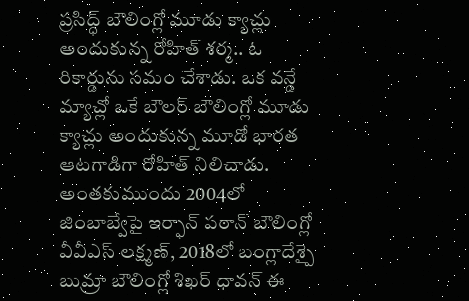ప్రసిద్ధ్ బౌలింగ్లో మూడు క్యాచ్లు అందుకున్న రోహిత్ శర్మ.. ఓ రికార్డును సమం చేశాడు. ఒక వన్డే మ్యాచ్లో ఒకే బౌలర్ బౌలింగ్లో మూడు క్యాచ్లు అందుకున్న మూడో భారత ఆటగాడిగా రోహిత్ నిలిచాడు. అంతకుముందు 2004లో జింబాబ్వేపై ఇర్ఫాన్ పఠాన్ బౌలింగ్లో వీవీఎస్ లక్ష్మణ్, 2018లో బంగ్లాదేశ్పై బుమ్రా బౌలింగ్లో శిఖర్ ధావన్ ఈ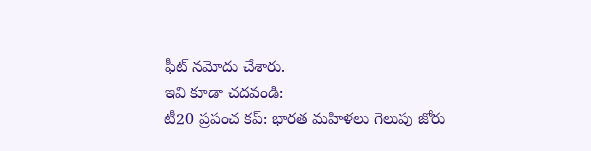ఫీట్ నమోదు చేశారు.
ఇవి కూడా చదవండి:
టీ20 ప్రపంచ కప్: భారత మహిళలు గెలుపు జోరు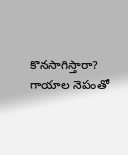కొనసాగిస్తారా?
గాయాల నెపంతో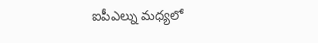ఐపీఎల్ను మధ్యలో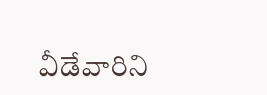వీడేవారిని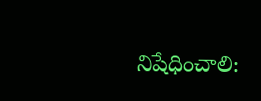నిషేధించాలి: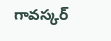గావస్కర్